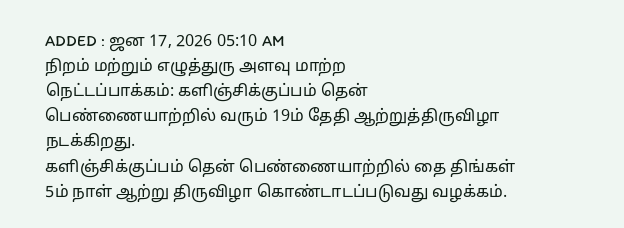ADDED : ஜன 17, 2026 05:10 AM
நிறம் மற்றும் எழுத்துரு அளவு மாற்ற
நெட்டப்பாக்கம்: களிஞ்சிக்குப்பம் தென் பெண்ணையாற்றில் வரும் 19ம் தேதி ஆற்றுத்திருவிழா நடக்கிறது.
களிஞ்சிக்குப்பம் தென் பெண்ணையாற்றில் தை திங்கள் 5ம் நாள் ஆற்று திருவிழா கொண்டாடப்படுவது வழக்கம்.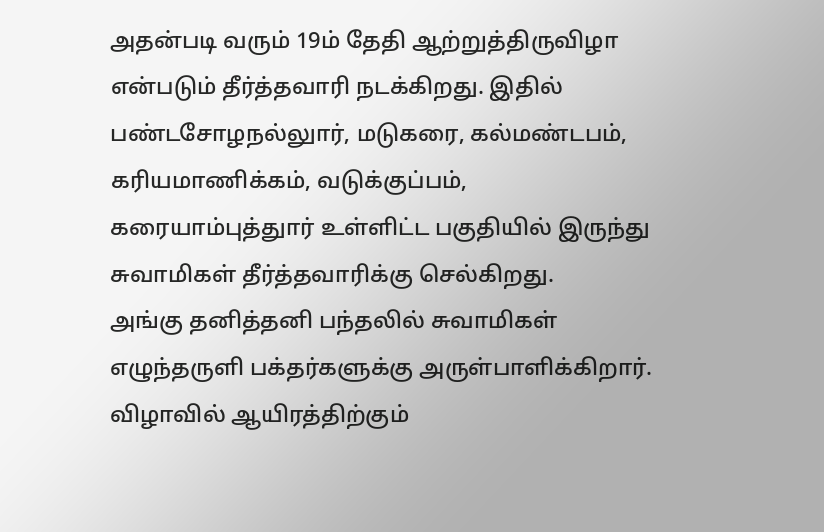அதன்படி வரும் 19ம் தேதி ஆற்றுத்திருவிழா என்படும் தீர்த்தவாரி நடக்கிறது. இதில் பண்டசோழநல்லுார், மடுகரை, கல்மண்டபம், கரியமாணிக்கம், வடுக்குப்பம், கரையாம்புத்துார் உள்ளிட்ட பகுதியில் இருந்து சுவாமிகள் தீர்த்தவாரிக்கு செல்கிறது.
அங்கு தனித்தனி பந்தலில் சுவாமிகள் எழுந்தருளி பக்தர்களுக்கு அருள்பாளிக்கிறார். விழாவில் ஆயிரத்திற்கும்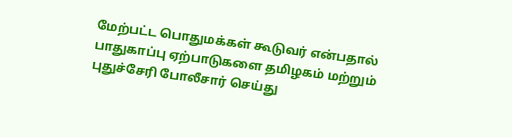மேற்பட்ட பொதுமக்கள் கூடுவர் என்பதால் பாதுகாப்பு ஏற்பாடுகளை தமிழகம் மற்றும் புதுச்சேரி போலீசார் செய்து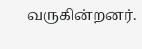வருகின்றனர்.